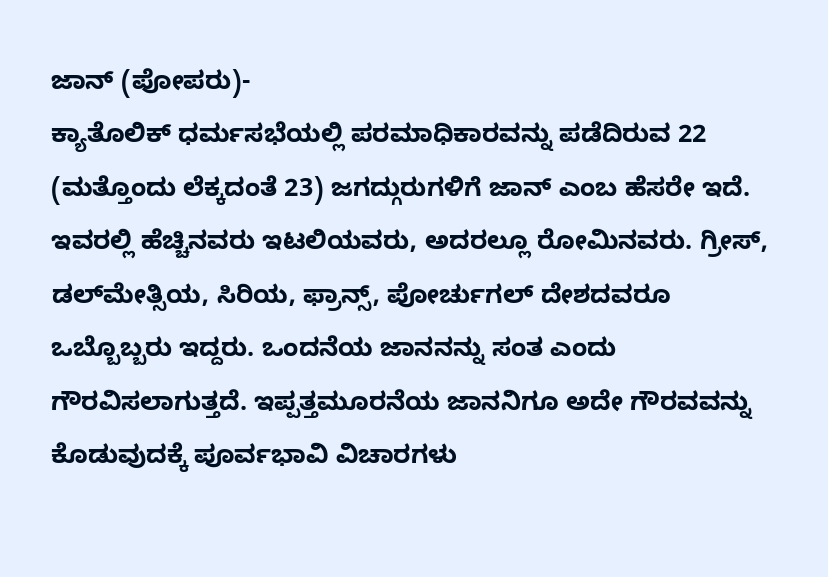ಜಾನ್ (ಪೋಪರು)-
ಕ್ಯಾತೊಲಿಕ್ ಧರ್ಮಸಭೆಯಲ್ಲಿ ಪರಮಾಧಿಕಾರವನ್ನು ಪಡೆದಿರುವ 22 (ಮತ್ತೊಂದು ಲೆಕ್ಕದಂತೆ 23) ಜಗದ್ಗುರುಗಳಿಗೆ ಜಾನ್ ಎಂಬ ಹೆಸರೇ ಇದೆ. ಇವರಲ್ಲಿ ಹೆಚ್ಚಿನವರು ಇಟಲಿಯವರು, ಅದರಲ್ಲೂ ರೋಮಿನವರು. ಗ್ರೀಸ್, ಡಲ್‍ಮೇತ್ಸಿಯ, ಸಿರಿಯ, ಫ್ರಾನ್ಸ್, ಪೋರ್ಚುಗಲ್ ದೇಶದವರೂ ಒಬ್ಬೊಬ್ಬರು ಇದ್ದರು. ಒಂದನೆಯ ಜಾನನನ್ನು ಸಂತ ಎಂದು ಗೌರವಿಸಲಾಗುತ್ತದೆ. ಇಪ್ಪತ್ತಮೂರನೆಯ ಜಾನನಿಗೂ ಅದೇ ಗೌರವವನ್ನು ಕೊಡುವುದಕ್ಕೆ ಪೂರ್ವಭಾವಿ ವಿಚಾರಗಳು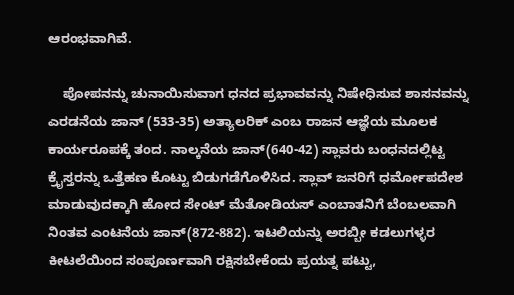ಆರಂಭವಾಗಿವೆ.

    ಪೋಪನನ್ನು ಚುನಾಯಿಸುವಾಗ ಧನದ ಪ್ರಭಾವವನ್ನು ನಿಷೇಧಿಸುವ ಶಾಸನವನ್ನು ಎರಡನೆಯ ಜಾನ್ (533-35) ಅತ್ಯಾಲರಿಕ್ ಎಂಬ ರಾಜನ ಆಜ್ಞೆಯ ಮೂಲಕ ಕಾರ್ಯರೂಪಕ್ಕೆ ತಂದ. ನಾಲ್ಕನೆಯ ಜಾನ್(640-42) ಸ್ಲಾವರು ಬಂಧನದಲ್ಲಿಟ್ಟ ಕ್ರೈಸ್ತರನ್ನು ಒತ್ತೆಹಣ ಕೊಟ್ಟು ಬಿಡುಗಡೆಗೊಳಿಸಿದ. ಸ್ಲಾವ್ ಜನರಿಗೆ ಧರ್ಮೋಪದೇಶ ಮಾಡುವುದಕ್ಕಾಗಿ ಹೋದ ಸೇಂಟ್ ಮೆತೋಡಿಯಸ್ ಎಂಬಾತನಿಗೆ ಬೆಂಬಲವಾಗಿ ನಿಂತವ ಎಂಟನೆಯ ಜಾನ್(872-882). ಇಟಲಿಯನ್ನು ಅರಬ್ಬೀ ಕಡಲುಗಳ್ಳರ ಕೀಟಲೆಯಿಂದ ಸಂಪೂರ್ಣವಾಗಿ ರಕ್ಷಿಸಬೇಕೆಂದು ಪ್ರಯತ್ನ ಪಟ್ಟು,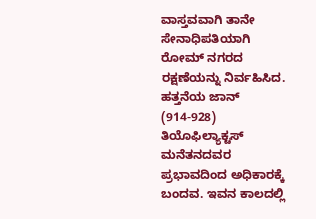ವಾಸ್ತವವಾಗಿ ತಾನೇ ಸೇನಾಧಿಪತಿಯಾಗಿ ರೋಮ್ ನಗರದ ರಕ್ಷಣೆಯನ್ನು ನಿರ್ವಹಿಸಿದ. ಹತ್ತನೆಯ ಜಾನ್ (914-928) ತಿಯೊಫಿಲ್ಯಾಕ್ಟಸ್ ಮನೆತನದವರ ಪ್ರಭಾವದಿಂದ ಅಧಿಕಾರಕ್ಕೆ ಬಂದವ. ಇವನ ಕಾಲದಲ್ಲಿ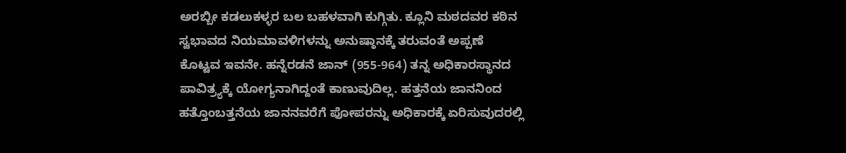ಅರಬ್ಬೀ ಕಡಲುಕಳ್ಳರ ಬಲ ಬಹಳವಾಗಿ ಕುಗ್ಗಿತು. ಕ್ಲೂನಿ ಮಠದವರ ಕಠಿನ ಸ್ವಭಾವದ ನಿಯಮಾವಳಿಗಳನ್ನು ಅನುಷ್ಠಾನಕ್ಕೆ ತರುವಂತೆ ಅಪ್ಪಣೆ ಕೊಟ್ಟವ ಇವನೇ. ಹನ್ನೆರಡನೆ ಜಾನ್ (955-964) ತನ್ನ ಅಧಿಕಾರಸ್ಥಾನದ ಪಾವಿತ್ರ್ಯಕ್ಕೆ ಯೋಗ್ಯನಾಗಿದ್ದಂತೆ ಕಾಣುವುದಿಲ್ಲ. ಹತ್ತನೆಯ ಜಾನನಿಂದ ಹತ್ತೊಂಬತ್ತನೆಯ ಜಾನನವರೆಗೆ ಪೋಪರನ್ನು ಅಧಿಕಾರಕ್ಕೆ ಏರಿಸುವುದರಲ್ಲಿ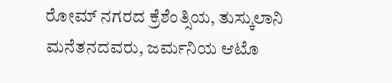ರೋಮ್ ನಗರದ ಕ್ರೆಶೆಂತ್ಸಿಯ, ತುಸ್ಕುಲಾನಿ ಮನೆತನದವರು, ಜರ್ಮನಿಯ ಆಟೊ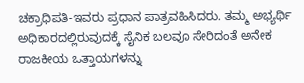ಚಕ್ರಾಧಿಪತಿ-ಇವರು ಪ್ರಧಾನ ಪಾತ್ರವಹಿಸಿದರು. ತಮ್ಮ ಅಭ್ಯರ್ಥಿ ಅಧಿಕಾರದಲ್ಲಿರುವುದಕ್ಕೆ ಸೈನಿಕ ಬಲವೂ ಸೇರಿದಂತೆ ಅನೇಕ ರಾಜಕೀಯ ಒತ್ತಾಯಗಳನ್ನು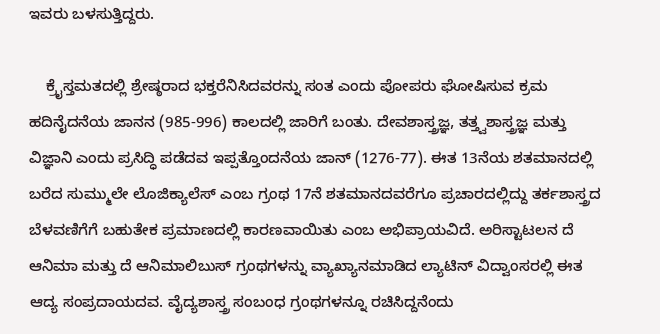ಇವರು ಬಳಸುತ್ತಿದ್ದರು.

    ಕ್ರೈಸ್ತಮತದಲ್ಲಿ ಶ್ರೇಷ್ಠರಾದ ಭಕ್ತರೆನಿಸಿದವರನ್ನು ಸಂತ ಎಂದು ಪೋಪರು ಘೋಷಿಸುವ ಕ್ರಮ ಹದಿನೈದನೆಯ ಜಾನನ (985-996) ಕಾಲದಲ್ಲಿ ಜಾರಿಗೆ ಬಂತು. ದೇವಶಾಸ್ತ್ರಜ್ಞ, ತತ್ತ್ವಶಾಸ್ತ್ರಜ್ಞ ಮತ್ತು ವಿಜ್ಞಾನಿ ಎಂದು ಪ್ರಸಿದ್ಧಿ ಪಡೆದವ ಇಪ್ಪತ್ತೊಂದನೆಯ ಜಾನ್ (1276-77). ಈತ 13ನೆಯ ಶತಮಾನದಲ್ಲಿ ಬರೆದ ಸುಮ್ಮುಲೇ ಲೊಜಿಕ್ಯಾಲೆಸ್ ಎಂಬ ಗ್ರಂಥ 17ನೆ ಶತಮಾನದವರೆಗೂ ಪ್ರಚಾರದಲ್ಲಿದ್ದು ತರ್ಕಶಾಸ್ತ್ರದ ಬೆಳವಣಿಗೆಗೆ ಬಹುತೇಕ ಪ್ರಮಾಣದಲ್ಲಿ ಕಾರಣವಾಯಿತು ಎಂಬ ಅಭಿಪ್ರಾಯವಿದೆ. ಅರಿಸ್ಟಾಟಲನ ದೆ ಆನಿಮಾ ಮತ್ತು ದೆ ಆನಿಮಾಲಿಬುಸ್ ಗ್ರಂಥಗಳನ್ನು ವ್ಯಾಖ್ಯಾನಮಾಡಿದ ಲ್ಯಾಟಿನ್ ವಿದ್ವಾಂಸರಲ್ಲಿ ಈತ ಆದ್ಯ ಸಂಪ್ರದಾಯದವ. ವೈದ್ಯಶಾಸ್ತ್ರ ಸಂಬಂಧ ಗ್ರಂಥಗಳನ್ನೂ ರಚಿಸಿದ್ದನೆಂದು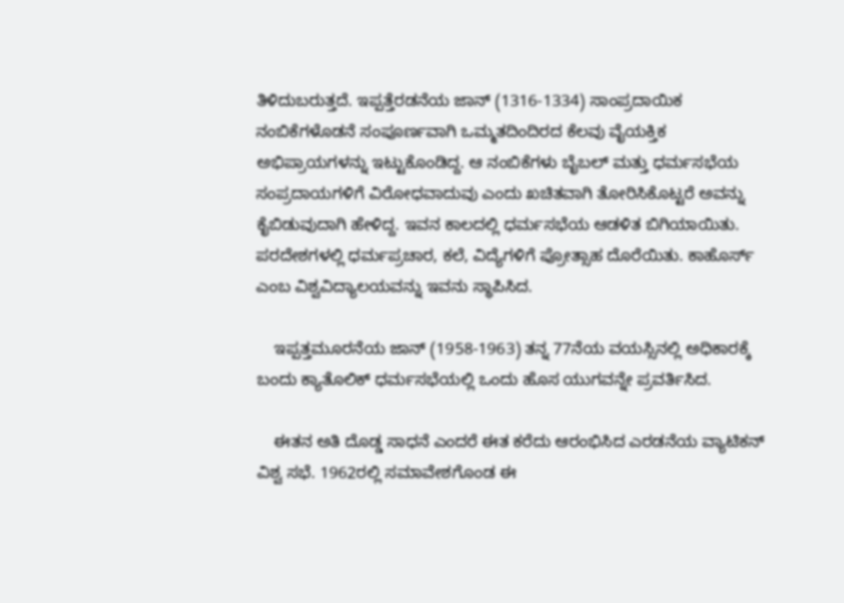ತಿಳಿದುಬರುತ್ತದೆ. ಇಪ್ಪತ್ತೆರಡನೆಯ ಜಾನ್ (1316-1334) ಸಾಂಪ್ರದಾಯಿಕ ನಂಬಿಕೆಗಳೊಡನೆ ಸಂಪೂರ್ಣವಾಗಿ ಒಮ್ಮತದಿಂದಿರದ ಕೆಲವು ವೈಯಕ್ತಿಕ ಅಭಿಪ್ರಾಯಗಳನ್ನು ಇಟ್ಟುಕೊಂಡಿದ್ದ. ಆ ನಂಬಿಕೆಗಳು ಬೈಬಲ್ ಮತ್ತು ಧರ್ಮಸಭೆಯ ಸಂಪ್ರದಾಯಗಳಿಗೆ ವಿರೋಧವಾದುವು ಎಂದು ಖಚಿತವಾಗಿ ತೋರಿಸಿಕೊಟ್ಟರೆ ಅವನ್ನು ಕೈಬಿಡುವುದಾಗಿ ಹೇಳಿದ್ದ. ಇವನ ಕಾಲದಲ್ಲಿ ಧರ್ಮಸಭೆಯ ಆಡಳಿತ ಬಿಗಿಯಾಯಿತು. ಪರದೇಶಗಳಲ್ಲಿ ಧರ್ಮಪ್ರಚಾರ, ಕಲೆ, ವಿದ್ಯೆಗಳಿಗೆ ಪ್ರೋತ್ಸಾಹ ದೊರೆಯಿತು. ಕಾಹೊರ್ಸ್ ಎಂಬ ವಿಶ್ವವಿದ್ಯಾಲಯವನ್ನು ಇವನು ಸ್ಥಾಪಿಸಿದ.

    ಇಪ್ಪತ್ತಮೂರನೆಯ ಜಾನ್ (1958-1963) ತನ್ನ 77ನೆಯ ವಯಸ್ಸಿನಲ್ಲಿ ಅಧಿಕಾರಕ್ಕೆ ಬಂದು ಕ್ಯಾತೊಲಿಕ್ ಧರ್ಮಸಭೆಯಲ್ಲಿ ಒಂದು ಹೊಸ ಯುಗವನ್ನೇ ಪ್ರವರ್ತಿಸಿದ.

    ಈತನ ಅತಿ ದೊಡ್ಡ ಸಾಧನೆ ಎಂದರೆ ಈತ ಕರೆದು ಆರಂಭಿಸಿದ ಎರಡನೆಯ ವ್ಯಾಟಿಕನ್ ವಿಶ್ವ ಸಭೆ. 1962ರಲ್ಲಿ ಸಮಾವೇಶಗೊಂಡ ಈ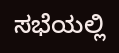ಸಭೆಯಲ್ಲಿ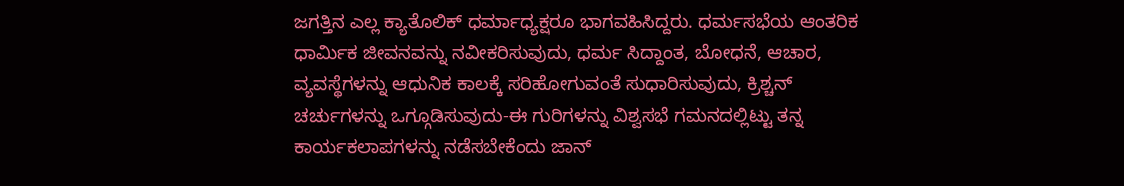ಜಗತ್ತಿನ ಎಲ್ಲ ಕ್ಯಾತೊಲಿಕ್ ಧರ್ಮಾಧ್ಯಕ್ಷರೂ ಭಾಗವಹಿಸಿದ್ದರು. ಧರ್ಮಸಭೆಯ ಆಂತರಿಕ ಧಾರ್ಮಿಕ ಜೀವನವನ್ನು ನವೀಕರಿಸುವುದು, ಧರ್ಮ ಸಿದ್ದಾಂತ, ಬೋಧನೆ, ಆಚಾರ, ವ್ಯವಸ್ಥೆಗಳನ್ನು ಆಧುನಿಕ ಕಾಲಕ್ಕೆ ಸರಿಹೋಗುವಂತೆ ಸುಧಾರಿಸುವುದು, ಕ್ರಿಶ್ಚನ್ ಚರ್ಚುಗಳನ್ನು ಒಗ್ಗೂಡಿಸುವುದು-ಈ ಗುರಿಗಳನ್ನು ವಿಶ್ವಸಭೆ ಗಮನದಲ್ಲಿಟ್ಟು ತನ್ನ ಕಾರ್ಯಕಲಾಪಗಳನ್ನು ನಡೆಸಬೇಕೆಂದು ಜಾನ್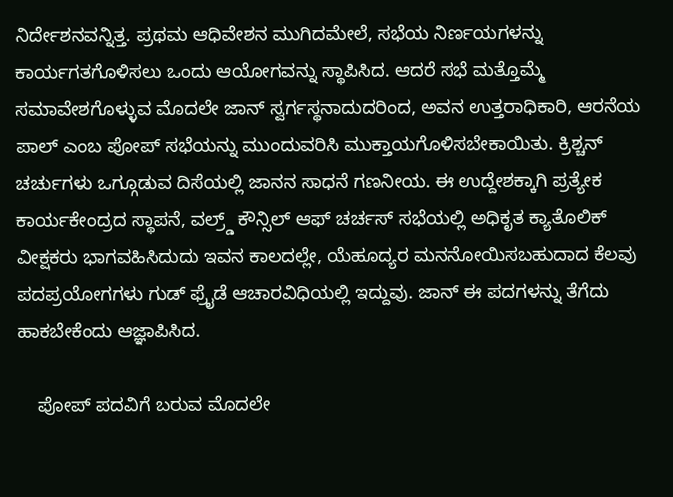ನಿರ್ದೇಶನವನ್ನಿತ್ತ. ಪ್ರಥಮ ಆಧಿವೇಶನ ಮುಗಿದಮೇಲೆ, ಸಭೆಯ ನಿರ್ಣಯಗಳನ್ನು ಕಾರ್ಯಗತಗೊಳಿಸಲು ಒಂದು ಆಯೋಗವನ್ನು ಸ್ಥಾಪಿಸಿದ. ಆದರೆ ಸಭೆ ಮತ್ತೊಮ್ಮೆ ಸಮಾವೇಶಗೊಳ್ಳುವ ಮೊದಲೇ ಜಾನ್ ಸ್ವರ್ಗಸ್ಥನಾದುದರಿಂದ, ಅವನ ಉತ್ತರಾಧಿಕಾರಿ, ಆರನೆಯ ಪಾಲ್ ಎಂಬ ಪೋಪ್ ಸಭೆಯನ್ನು ಮುಂದುವರಿಸಿ ಮುಕ್ತಾಯಗೊಳಿಸಬೇಕಾಯಿತು. ಕ್ರಿಶ್ಚನ್ ಚರ್ಚುಗಳು ಒಗ್ಗೂಡುವ ದಿಸೆಯಲ್ಲಿ ಜಾನನ ಸಾಧನೆ ಗಣನೀಯ. ಈ ಉದ್ದೇಶಕ್ಕಾಗಿ ಪ್ರತ್ಯೇಕ ಕಾರ್ಯಕೇಂದ್ರದ ಸ್ಥಾಪನೆ, ವಲ್ರ್ಡ್ ಕೌನ್ಸಿಲ್ ಆಫ್ ಚರ್ಚಸ್ ಸಭೆಯಲ್ಲಿ ಅಧಿಕೃತ ಕ್ಯಾತೊಲಿಕ್ ವೀಕ್ಷಕರು ಭಾಗವಹಿಸಿದುದು ಇವನ ಕಾಲದಲ್ಲೇ, ಯೆಹೂದ್ಯರ ಮನನೋಯಿಸಬಹುದಾದ ಕೆಲವು ಪದಪ್ರಯೋಗಗಳು ಗುಡ್ ಫ್ರೈಡೆ ಆಚಾರವಿಧಿಯಲ್ಲಿ ಇದ್ದುವು. ಜಾನ್ ಈ ಪದಗಳನ್ನು ತೆಗೆದು ಹಾಕಬೇಕೆಂದು ಆಜ್ಞಾಪಿಸಿದ.

    ಪೋಪ್ ಪದವಿಗೆ ಬರುವ ಮೊದಲೇ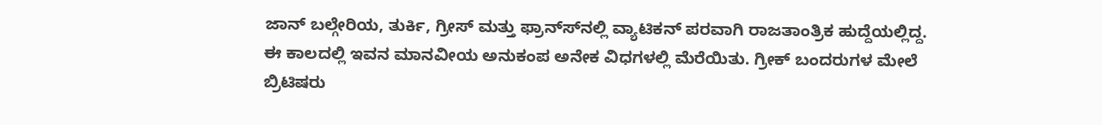ಜಾನ್ ಬಲ್ಗೇರಿಯ, ತುರ್ಕಿ, ಗ್ರೀಸ್ ಮತ್ತು ಫ್ರಾನ್ಸ್‍ನಲ್ಲಿ ವ್ಯಾಟಿಕನ್ ಪರವಾಗಿ ರಾಜತಾಂತ್ರಿಕ ಹುದ್ದೆಯಲ್ಲಿದ್ದ. ಈ ಕಾಲದಲ್ಲಿ ಇವನ ಮಾನವೀಯ ಅನುಕಂಪ ಅನೇಕ ವಿಧಗಳಲ್ಲಿ ಮೆರೆಯಿತು. ಗ್ರೀಕ್ ಬಂದರುಗಳ ಮೇಲೆ ಬ್ರಿಟಿಷರು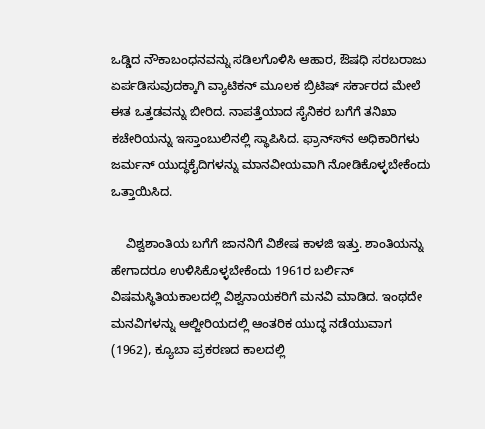ಒಡ್ಡಿದ ನೌಕಾಬಂಧನವನ್ನು ಸಡಿಲಗೊಳಿಸಿ ಆಹಾರ, ಔಷಧಿ ಸರಬರಾಜು ಏರ್ಪಡಿಸುವುದಕ್ಕಾಗಿ ವ್ಯಾಟಿಕನ್ ಮೂಲಕ ಬ್ರಿಟಿಷ್ ಸರ್ಕಾರದ ಮೇಲೆ ಈತ ಒತ್ತಡವನ್ನು ಬೀರಿದ. ನಾಪತ್ತೆಯಾದ ಸೈನಿಕರ ಬಗೆಗೆ ತನಿಖಾ ಕಚೇರಿಯನ್ನು ಇಸ್ತಾಂಬುಲಿನಲ್ಲಿ ಸ್ಥಾಪಿಸಿದ. ಫ್ರಾನ್ಸ್‍ನ ಅಧಿಕಾರಿಗಳು ಜರ್ಮನ್ ಯುದ್ಧಕೈದಿಗಳನ್ನು ಮಾನವೀಯವಾಗಿ ನೋಡಿಕೊಳ್ಳಬೇಕೆಂದು ಒತ್ತಾಯಿಸಿದ.

    ವಿಶ್ವಶಾಂತಿಯ ಬಗೆಗೆ ಜಾನನಿಗೆ ವಿಶೇಷ ಕಾಳಜಿ ಇತ್ತು. ಶಾಂತಿಯನ್ನು ಹೇಗಾದರೂ ಉಳಿಸಿಕೊಳ್ಳಬೇಕೆಂದು 1961ರ ಬರ್ಲಿನ್ ವಿಷಮಸ್ಥಿತಿಯಕಾಲದಲ್ಲಿ ವಿಶ್ವನಾಯಕರಿಗೆ ಮನವಿ ಮಾಡಿದ. ಇಂಥದೇ ಮನವಿಗಳನ್ನು ಆಲ್ಜೀರಿಯದಲ್ಲಿ ಆಂತರಿಕ ಯುದ್ಧ ನಡೆಯುವಾಗ (1962), ಕ್ಯೂಬಾ ಪ್ರಕರಣದ ಕಾಲದಲ್ಲಿ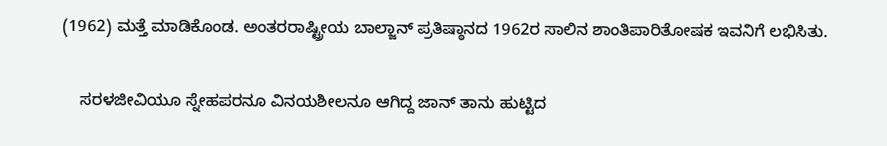(1962) ಮತ್ತೆ ಮಾಡಿಕೊಂಡ. ಅಂತರರಾಷ್ಟ್ರೀಯ ಬಾಲ್ಜಾನ್ ಪ್ರತಿಷ್ಠಾನದ 1962ರ ಸಾಲಿನ ಶಾಂತಿಪಾರಿತೋಷಕ ಇವನಿಗೆ ಲಭಿಸಿತು.

    ಸರಳಜೀವಿಯೂ ಸ್ನೇಹಪರನೂ ವಿನಯಶೀಲನೂ ಆಗಿದ್ದ ಜಾನ್ ತಾನು ಹುಟ್ಟಿದ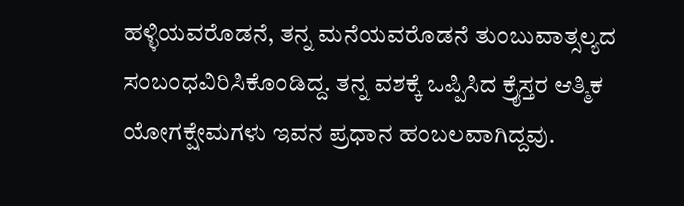ಹಳ್ಳಿಯವರೊಡನೆ, ತನ್ನ ಮನೆಯವರೊಡನೆ ತುಂಬುವಾತ್ಸಲ್ಯದ ಸಂಬಂಧವಿರಿಸಿಕೊಂಡಿದ್ದ. ತನ್ನ ವಶಕ್ಕೆ ಒಪ್ಪಿಸಿದ ಕ್ರೈಸ್ತರ ಆತ್ಮಿಕ ಯೋಗಕ್ಷೇಮಗಳು ಇವನ ಪ್ರಧಾನ ಹಂಬಲವಾಗಿದ್ದವು.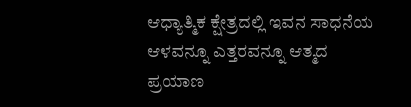ಆಧ್ಯಾತ್ಮಿಕ ಕ್ಷೇತ್ರದಲ್ಲಿ ಇವನ ಸಾಧನೆಯ ಆಳವನ್ನೂ ಎತ್ತರವನ್ನೂ ಆತ್ಮದ ಪ್ರಯಾಣ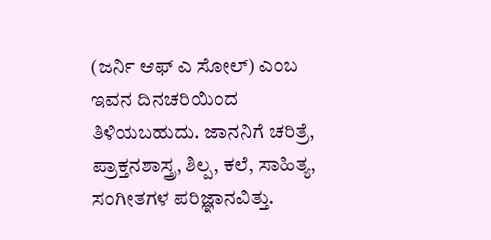(ಜರ್ನಿ ಆಫ್ ಎ ಸೋಲ್) ಎಂಬ ಇವನ ದಿನಚರಿಯಿಂದ ತಿಳಿಯಬಹುದು. ಜಾನನಿಗೆ ಚರಿತ್ರೆ, ಪ್ರಾಕ್ತನಶಾಸ್ತ್ರ, ಶಿಲ್ಪ, ಕಲೆ, ಸಾಹಿತ್ಯ, ಸಂಗೀತಗಳ ಪರಿಜ್ಞಾನವಿತ್ತು.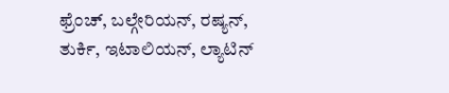ಫ್ರೆಂಚ್, ಬಲ್ಗೇರಿಯನ್, ರಷ್ಯನ್, ತುರ್ಕಿ, ಇಟಾಲಿಯನ್, ಲ್ಯಾಟಿನ್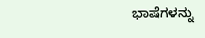ಭಾಷೆಗಳನ್ನು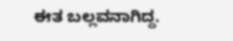ಈತ ಬಲ್ಲವನಾಗಿದ್ದ.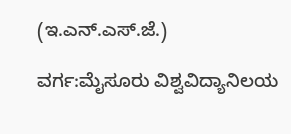(ಇ.ಎನ್.ಎಸ್.ಜೆ.)

ವರ್ಗ:ಮೈಸೂರು ವಿಶ್ವವಿದ್ಯಾನಿಲಯ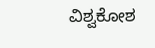ವಿಶ್ವಕೋಶ